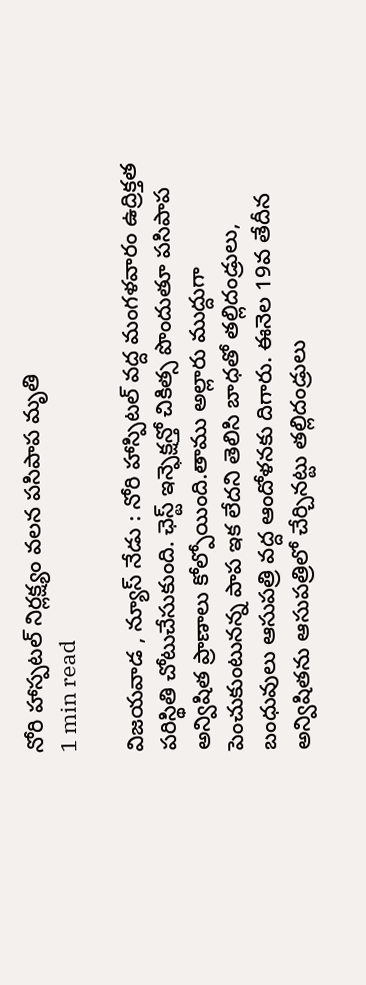నోరి హాస్పటల్ నిర్లక్ష్యం వలన పసిపాప మృతి
1 min read

విజయవాడ , న్యూస్ నేడు : నోరి హాస్పిటల్ వద్ద మంగళవారం ఉద్రిక్తత పరిస్థితి చోటుచేసుకుంది. ఛెస్ట్ ఇన్ఫెక్షన్తో చికిత్స పొందుతూ పసిపాప అన్విషిత ప్రాణాలు కోల్పోయింది.తాము అల్లారు ముద్దుగా పెంచుకుంటునన్న పాప ఇక లేదని తెలిసి బాధతో తల్లిదండ్రులు, బంధువులు ఆసుపత్రి వద్ద ఆందోళనకు దిగారు. ఈనెల 19వ తేదీన అన్విషితను ఆసుపత్రిలో చేర్చినట్టు తల్లిదండ్రులు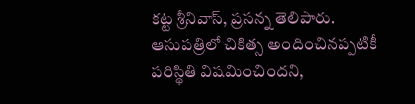కట్ట శ్రీనివాస్, ప్రసన్న తెలిపారు. ఆసుపత్రిలో చికిత్స అందించినప్పటికీ పరిస్థితి విషమించిందని,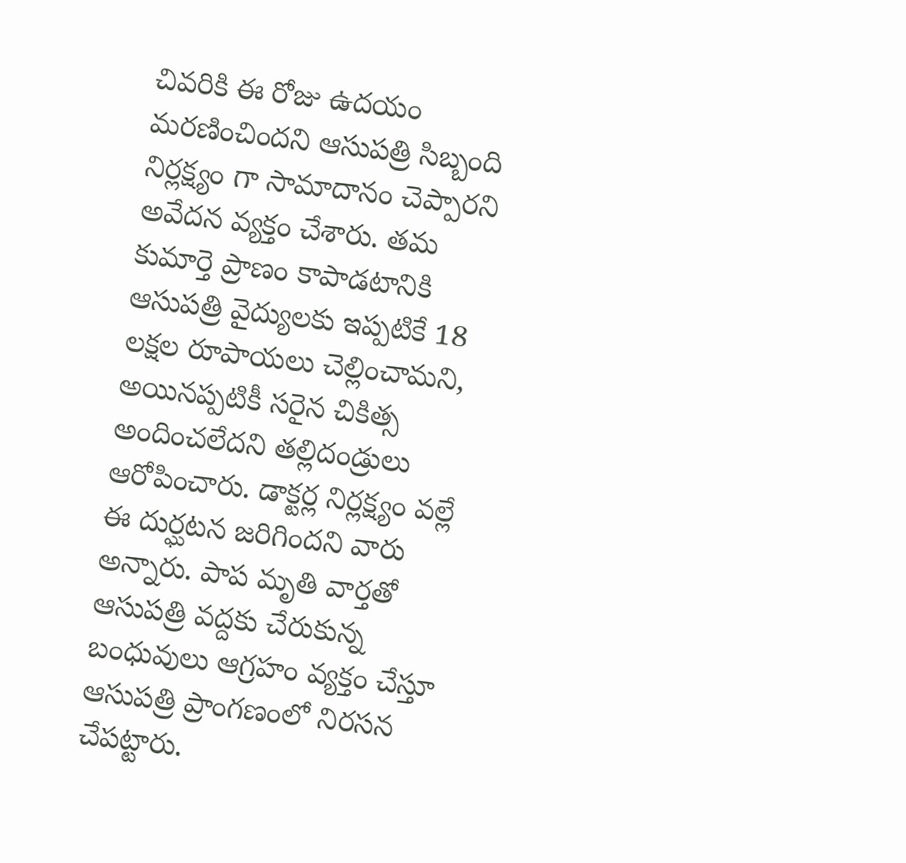చివరికి ఈ రోజు ఉదయం మరణించిందని ఆసుపత్రి సిబ్బంది నిర్లక్ష్యం గా సామాదానం చెప్పారని అవేదన వ్యక్తం చేశారు. తమ కుమార్తె ప్రాణం కాపాడటానికి ఆసుపత్రి వైద్యులకు ఇప్పటికే 18 లక్షల రూపాయలు చెల్లించామని, అయినప్పటికీ సరైన చికిత్స అందించలేదని తల్లిదండ్రులు ఆరోపించారు. డాక్టర్ల నిర్లక్ష్యం వల్లే ఈ దుర్ఘటన జరిగిందని వారు అన్నారు. పాప మృతి వార్తతో ఆసుపత్రి వద్దకు చేరుకున్న బంధువులు ఆగ్రహం వ్యక్తం చేస్తూ ఆసుపత్రి ప్రాంగణంలో నిరసన చేపట్టారు.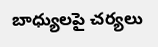బాధ్యులపై చర్యలు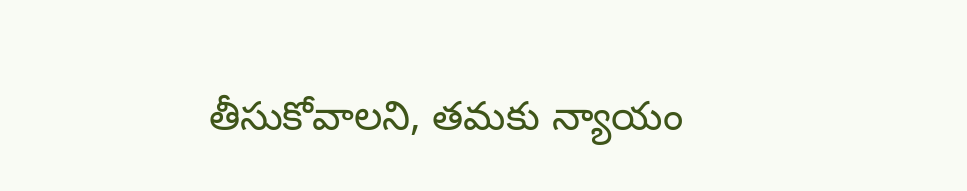తీసుకోవాలని, తమకు న్యాయం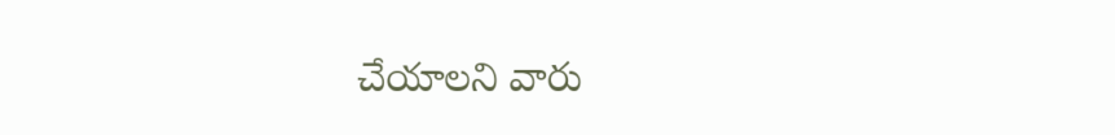చేయాలని వారు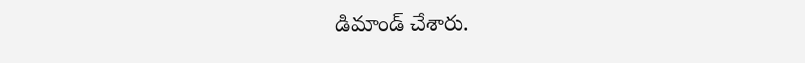డిమాండ్ చేశారు.